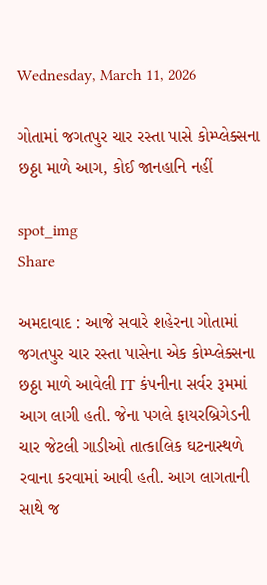Wednesday, March 11, 2026

ગોતામાં જગતપુર ચાર રસ્તા પાસે કોમ્પ્લેક્સના છઠ્ઠા માળે આગ, કોઈ જાનહાનિ નહીં

spot_img
Share

અમદાવાદ : આજે સવારે શહેરના ગોતામાં જગતપુર ચાર રસ્તા પાસેના એક કોમ્પ્લેક્સના છઠ્ઠા માળે આવેલી IT કંપનીના સર્વર રૂમમાં આગ લાગી હતી. જેના પગલે ફાયરબ્રિગેડની ચાર જેટલી ગાડીઓ તાત્કાલિક ઘટનાસ્થળે રવાના કરવામાં આવી હતી. આગ લાગતાની સાથે જ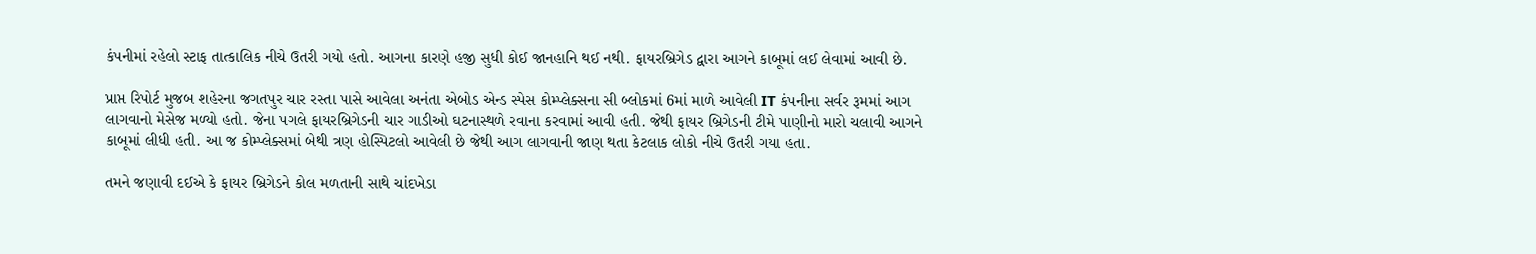કંપનીમાં રહેલો સ્ટાફ તાત્કાલિક નીચે ઉતરી ગયો હતો. આગના કારણે હજી સુધી કોઈ જાનહાનિ થઈ નથી. ફાયરબ્રિગેડ દ્વારા આગને કાબૂમાં લઈ લેવામાં આવી છે.

પ્રાપ્ત રિપોર્ટ મુજબ શહેરના જગતપુર ચાર રસ્તા પાસે આવેલા અનંતા એબોડ એન્ડ સ્પેસ કોમ્પ્લેક્સના સી બ્લોકમાં 6માં માળે આવેલી IT કંપનીના સર્વર રૂમમાં આગ લાગવાનો મેસેજ મળ્યો હતો. જેના પગલે ફાયરબ્રિગેડની ચાર ગાડીઓ ઘટનાસ્થળે રવાના કરવામાં આવી હતી. જેથી ફાયર બ્રિગેડની ટીમે પાણીનો મારો ચલાવી આગને કાબૂમાં લીધી હતી. આ જ કોમ્પ્લેક્સમાં બેથી ત્રણ હોસ્પિટલો આવેલી છે જેથી આગ લાગવાની જાણ થતા કેટલાક લોકો નીચે ઉતરી ગયા હતા.

તમને જણાવી દઈએ કે ફાયર બ્રિગેડને કોલ મળતાની સાથે ચાંદખેડા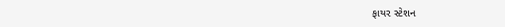ફાયર સ્ટેશન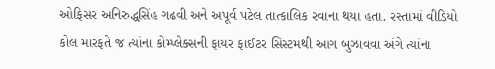ઓફિસર અનિરુદ્ધસિંહ ગઢવી અને અપૂર્વ પટેલ તાત્કાલિક રવાના થયા હતા. રસ્તામાં વીડિયો કોલ મારફતે જ ત્યાંના કોમ્પ્લેક્સની ફાયર ફાઈટર સિસ્ટમથી આગ બુઝાવવા અંગે ત્યાંના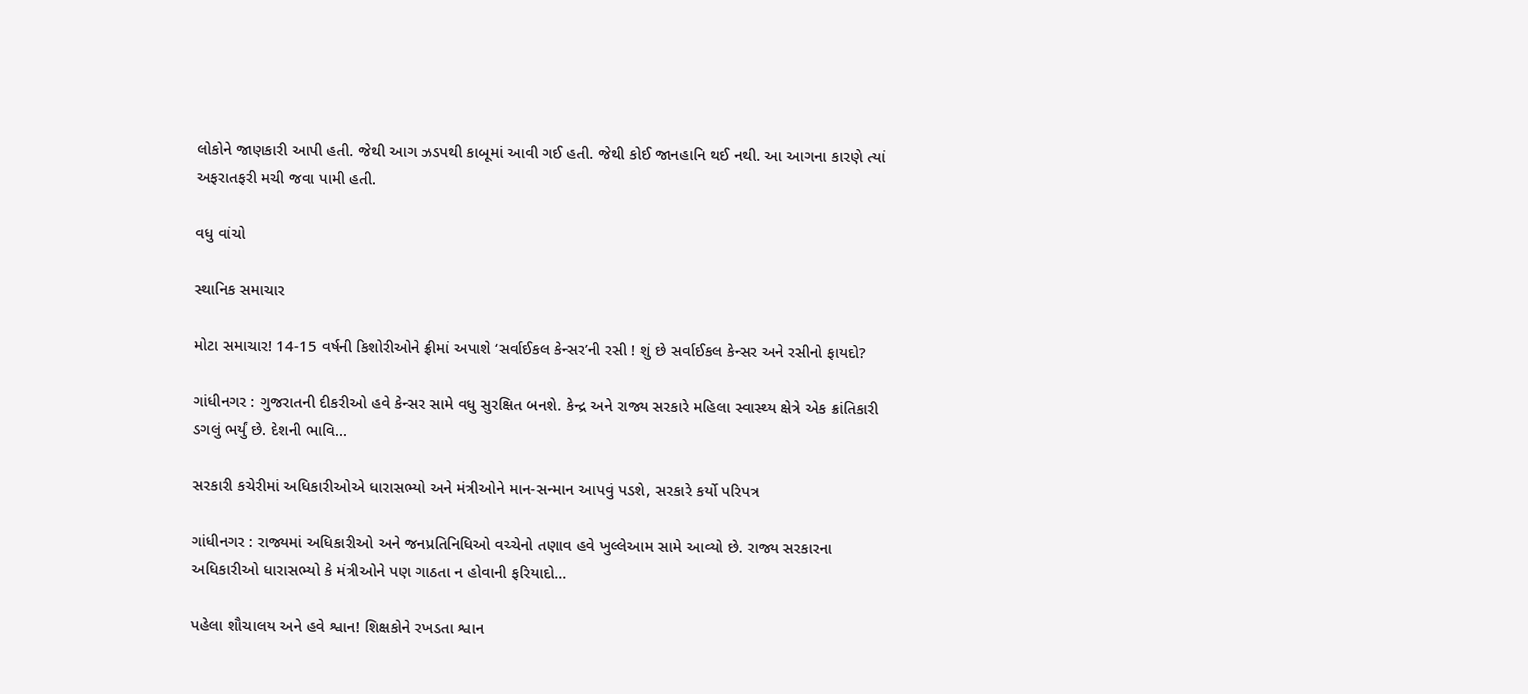લોકોને જાણકારી આપી હતી. જેથી આગ ઝડપથી કાબૂમાં આવી ગઈ હતી. જેથી કોઈ જાનહાનિ થઈ નથી. આ આગના કારણે ત્યાં અફરાતફરી મચી જવા પામી હતી.

વધુ વાંચો

સ્થાનિક સમાચાર

મોટા સમાચાર! 14-15 વર્ષની કિશોરીઓને ફ્રીમાં અપાશે ‘સર્વાઈકલ કેન્સર’ની રસી ! શું છે સર્વાઈકલ કેન્સર અને રસીનો ફાયદો?

ગાંધીનગર : ગુજરાતની દીકરીઓ હવે કેન્સર સામે વધુ સુરક્ષિત બનશે. કેન્દ્ર અને રાજ્ય સરકારે મહિલા સ્વાસ્થ્ય ક્ષેત્રે એક ક્રાંતિકારી ડગલું ભર્યું છે. દેશની ભાવિ...

સરકારી કચેરીમાં અધિકારીઓએ ધારાસભ્યો અને મંત્રીઓને માન-સન્માન આપવું પડશે, સરકારે કર્યો પરિપત્ર

ગાંધીનગર : રાજ્યમાં અધિકારીઓ અને જનપ્રતિનિધિઓ વચ્ચેનો તણાવ હવે ખુલ્લેઆમ સામે આવ્યો છે. રાજ્ય સરકારના અધિકારીઓ ધારાસભ્યો કે મંત્રીઓને પણ ગાઠતા ન હોવાની ફરિયાદો...

પહેલા શૌચાલય અને હવે શ્વાન! શિક્ષકોને રખડતા શ્વાન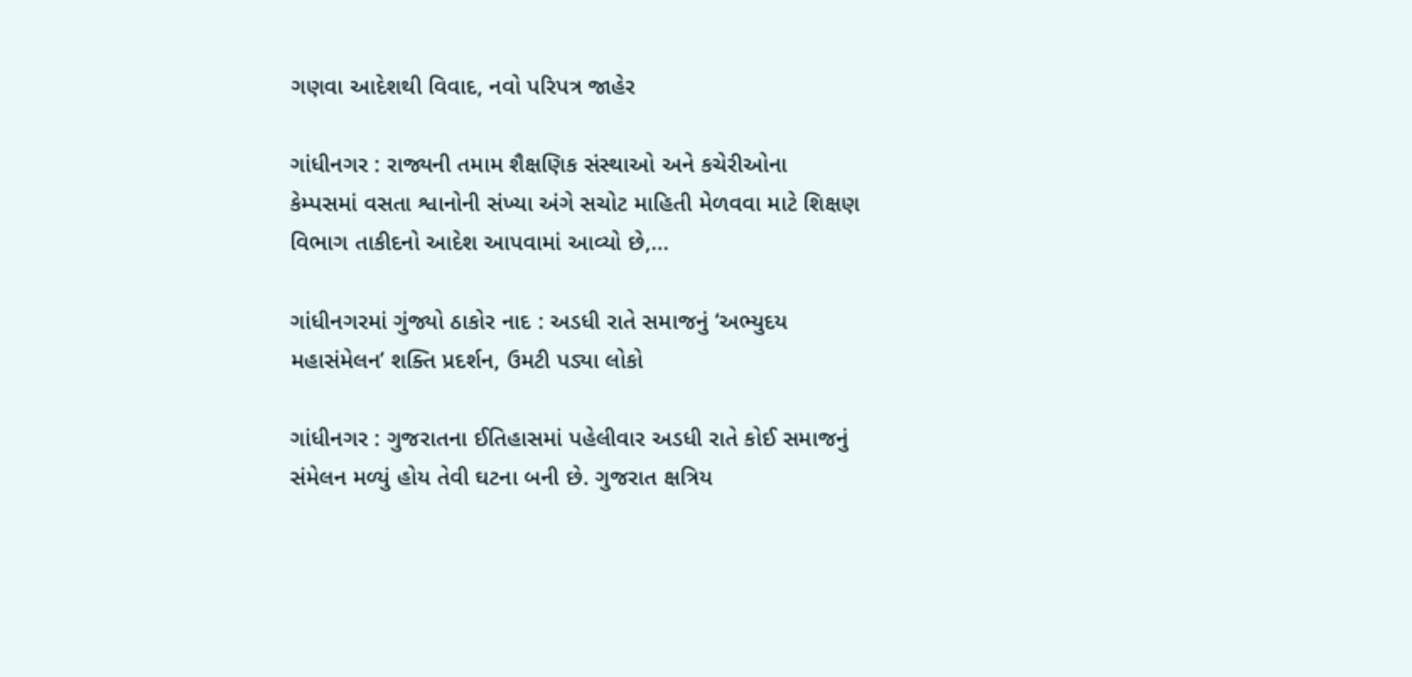ગણવા આદેશથી વિવાદ, નવો પરિપત્ર જાહેર

ગાંધીનગર : રાજ્યની તમામ શૈક્ષણિક સંસ્થાઓ અને કચેરીઓના કેમ્પસમાં વસતા શ્વાનોની સંખ્યા અંગે સચોટ માહિતી મેળવવા માટે શિક્ષણ વિભાગ તાકીદનો આદેશ આપવામાં આવ્યો છે,...

ગાંધીનગરમાં ગુંજ્યો ઠાકોર નાદ : અડધી રાતે સમાજનું ‘અભ્યુદય મહાસંમેલન’ શક્તિ પ્રદર્શન, ઉમટી પડ્યા લોકો

ગાંધીનગર : ગુજરાતના ઈતિહાસમાં પહેલીવાર અડધી રાતે કોઈ સમાજનું સંમેલન મળ્યું હોય તેવી ઘટના બની છે. ગુજરાત ક્ષત્રિય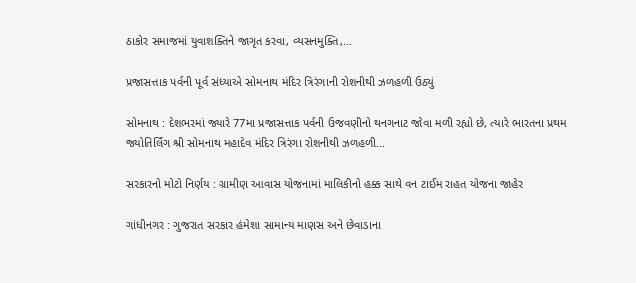ઠાકોર સમાજમાં યુવાશક્તિને જાગૃત કરવા, વ્યસનમુક્તિ,...

પ્રજાસત્તાક પર્વની પૂર્વ સંધ્યાએ સોમનાથ મંદિર ત્રિરંગાની રોશનીથી ઝળહળી ઉઠ્યું

સોમનાથ : દેશભરમાં જ્યારે 77મા પ્રજાસત્તાક પર્વની ઉજવણીનો થનગનાટ જોવા મળી રહ્યો છે, ત્યારે ભારતના પ્રથમ જ્યોતિર્લિંગ શ્રી સોમનાથ મહાદેવ મંદિર ત્રિરંગા રોશનીથી ઝળહળી...

સરકારનો મોટો નિર્ણય : ગ્રામીણ આવાસ યોજનામાં માલિકીનો હક્ક સાથે વન ટાઈમ રાહત યોજના જાહેર

ગાંધીનગર : ગુજરાત સરકાર હંમેશા સામાન્ય માણસ અને છેવાડાના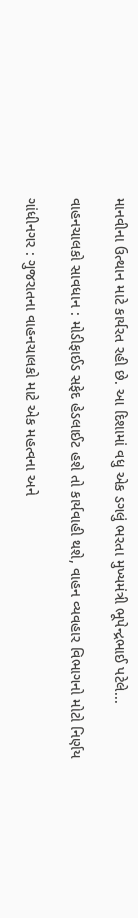માનવીના ઉત્થાન માટે કાર્યરત રહી છે. આ દિશામાં વધુ એક ડગલું ભરતા મુખ્યમંત્રી ભૂપેન્દ્રભાઈ પટેલે...

વાહનચાલકો સાવધાન : મોડીફાઈડ સફેદ હેડલાઈટ હશે તો કાર્યવાહી થશે, વાહન વ્યવહાર વિભાગનો મોટો નિર્ણય

ગાંધીનગર : ગુજરાતના વાહનચાલકો માટે એક મહત્વના અને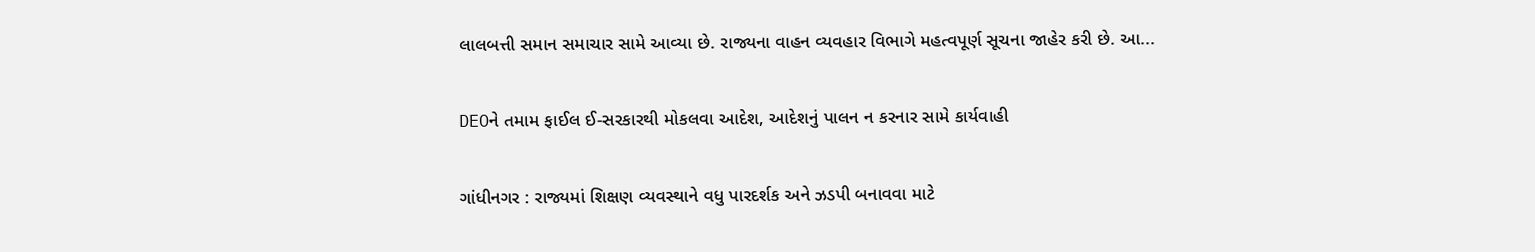લાલબત્તી સમાન સમાચાર સામે આવ્યા છે. રાજ્યના વાહન વ્યવહાર વિભાગે મહત્વપૂર્ણ સૂચના જાહેર કરી છે. આ...

DEOને તમામ ફાઈલ ઈ-સરકારથી મોકલવા આદેશ, આદેશનું પાલન ન કરનાર સામે કાર્યવાહી

ગાંધીનગર : રાજ્યમાં શિક્ષણ વ્યવસ્થાને વધુ પારદર્શક અને ઝડપી બનાવવા માટે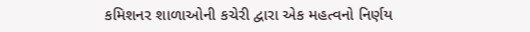કમિશનર શાળાઓની કચેરી દ્વારા એક મહત્વનો નિર્ણય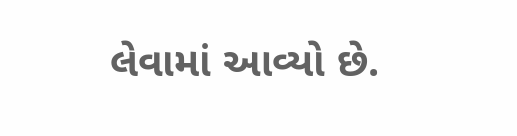લેવામાં આવ્યો છે.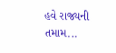હવે રાજ્યની તમામ...